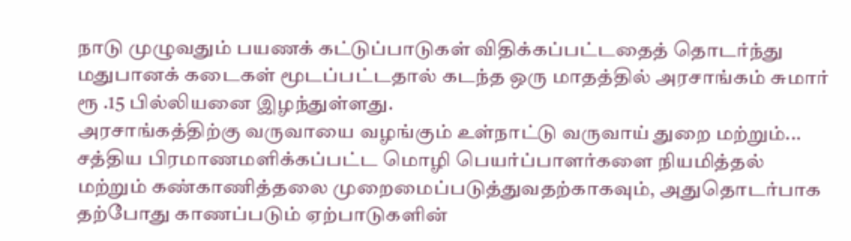நாடு முழுவதும் பயணக் கட்டுப்பாடுகள் விதிக்கப்பட்டதைத் தொடர்ந்து மதுபானக் கடைகள் மூடப்பட்டதால் கடந்த ஒரு மாதத்தில் அரசாங்கம் சுமார் ரூ .15 பில்லியனை இழந்துள்ளது.
அரசாங்கத்திற்கு வருவாயை வழங்கும் உள்நாட்டு வருவாய் துறை மற்றும்...
சத்திய பிரமாணமளிக்கப்பட்ட மொழி பெயர்ப்பாளர்களை நியமித்தல் மற்றும் கண்காணித்தலை முறைமைப்படுத்துவதற்காகவும், அதுதொடர்பாக தற்போது காணப்படும் ஏற்பாடுகளின்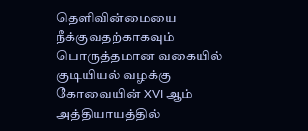தெளிவின்மையை நீக்குவதற்காகவும் பொருத்தமான வகையில் குடியியல் வழக்கு கோவையின் XVI ஆம் அத்தியாயத்தில்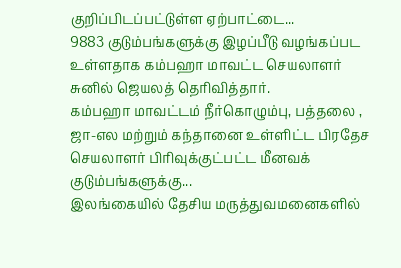குறிப்பிடப்பட்டுள்ள ஏற்பாட்டை...
9883 குடும்பங்களுக்கு இழப்பீடு வழங்கப்பட உள்ளதாக கம்பஹா மாவட்ட செயலாளர் சுனில் ஜெயலத் தெரிவித்தார்.
கம்பஹா மாவட்டம் நீர்கொழும்பு, பத்தலை , ஜா-எல மற்றும் கந்தானை உள்ளிட்ட பிரதேச செயலாளர் பிரிவுக்குட்பட்ட மீனவக் குடும்பங்களுக்கு...
இலங்கையில் தேசிய மருத்துவமனைகளில்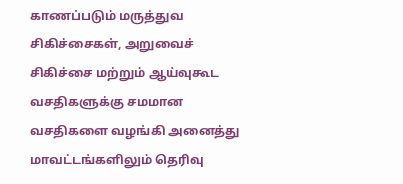காணப்படும் மருத்துவ சிகிச்சைகள், அறுவைச் சிகிச்சை மற்றும் ஆய்வுகூட வசதிகளுக்கு சமமான வசதிகளை வழங்கி அனைத்து மாவட்டங்களிலும் தெரிவு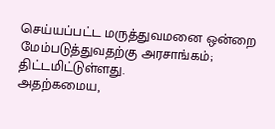செய்யப்பட்ட மருத்துவமனை ஒன்றை மேம்படுத்துவதற்கு அரசாங்கம்; திட்டமிட்டுள்ளது.
அதற்கமைய,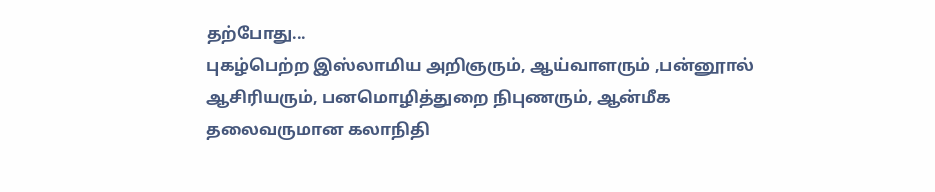தற்போது...
புகழ்பெற்ற இஸ்லாமிய அறிஞரும், ஆய்வாளரும் ,பன்னூால் ஆசிரியரும், பனமொழித்துறை நிபுணரும், ஆன்மீக தலைவருமான கலாநிதி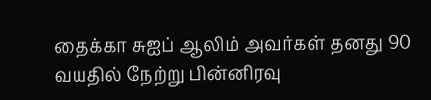தைக்கா சுஐப் ஆலிம் அவர்கள் தனது 90 வயதில் நேற்று பின்னிரவு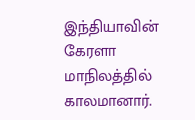இந்தியாவின் கேரளா மாநிலத்தில் காலமானார்.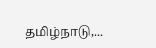தமிழ்நாடு,...